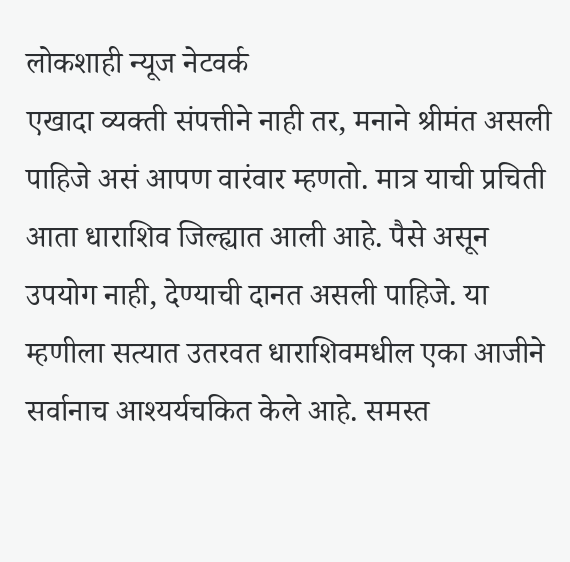लोकशाही न्यूज नेटवर्क
एखादा व्यक्ती संपत्तीने नाही तर, मनाने श्रीमंत असली पाहिजे असं आपण वारंवार म्हणतो. मात्र याची प्रचिती आता धाराशिव जिल्ह्यात आली आहे. पैसे असून उपयोग नाही, देण्याची दानत असली पाहिजे. या म्हणीला सत्यात उतरवत धाराशिवमधील एका आजीने सर्वानाच आश्यर्यचकित केले आहे. समस्त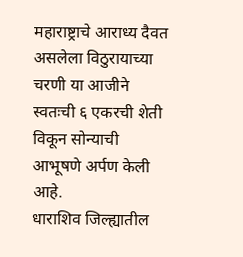महाराष्ट्राचे आराध्य दैवत असलेला विठुरायाच्या चरणी या आजीने स्वतःची ६ एकरची शेती विकून सोन्याची आभूषणे अर्पण केली आहे.
धाराशिव जिल्ह्यातील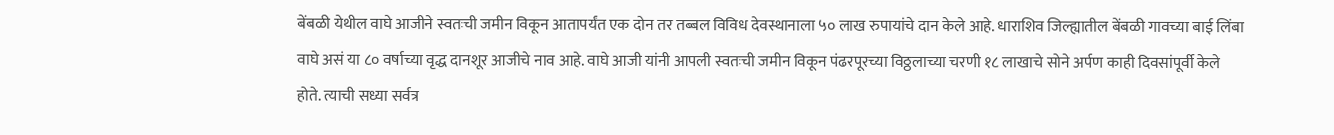बेंबळी येथील वाघे आजीने स्वतःची जमीन विकून आतापर्यंत एक दोन तर तब्बल विविध देवस्थानाला ५० लाख रुपायांचे दान केले आहे. धाराशिव जिल्ह्यातील बेंबळी गावच्या बाई लिंबा वाघे असं या ८० वर्षाच्या वृद्ध दानशूर आजीचे नाव आहे. वाघे आजी यांनी आपली स्वतःची जमीन विकून पंढरपूरच्या विठ्ठलाच्या चरणी १८ लाखाचे सोने अर्पण काही दिवसांपूर्वी केले होते. त्याची सध्या सर्वत्र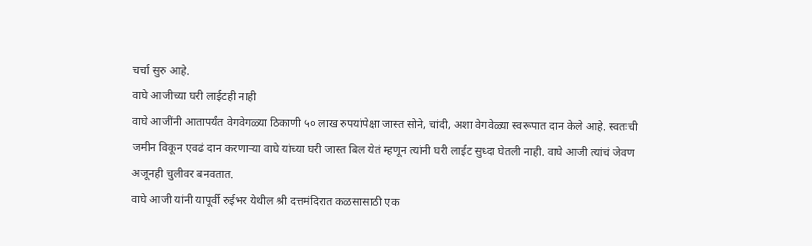चर्चा सुरु आहे.
वाघे आजीच्या घरी लाईटही नाही
वाघे आजींनी आतापर्यंत वेगवेगळ्या ठिकाणी ५० लाख रुपयांपेक्षा जास्त सोने, चांदी, अशा वेगवेळ्या स्वरूपात दान केले आहे. स्वतःची जमीन विकून एवढं दान करणाऱ्या वाघे यांच्या घरी जास्त बिल येतं म्हणून त्यांनी घरी लाईट सुध्दा घेतली नाही. वाघे आजी त्यांचं जेवण अजूनही चुलीवर बनवतात.
वाघे आजी यांनी यापूर्वी रुईभर येथील श्री दत्तमंदिरात कळसासाठी एक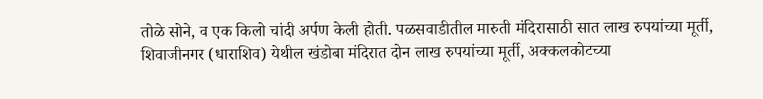तोळे सोने, व एक किलो चांदी अर्पण केली होती. पळसवाडीतील मारुती मंदिरासाठी सात लाख रुपयांच्या मूर्ती, शिवाजीनगर (धाराशिव) येथील खंडोबा मंदिरात दोन लाख रुपयांच्या मूर्ती, अक्कलकोटच्या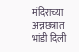मंदिराच्या अन्नछत्रात भांडी दिली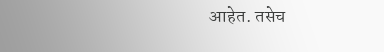आहेत. तसेच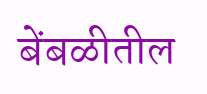बेंबळीतील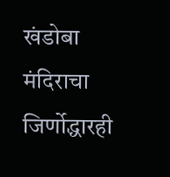खंडोबा मंदिराचा जिर्णोद्धारही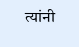त्यांनी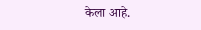केला आहे.